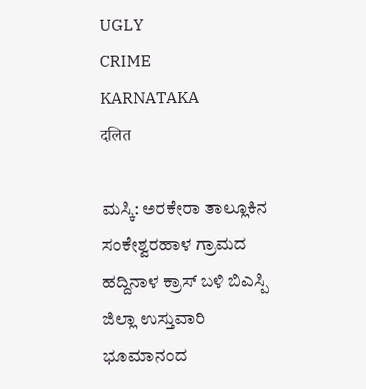UGLY
CRIME
KARNATAKA
दलित

ಮಸ್ಕಿ: ಅರಕೇರಾ ತಾಲ್ಲೂಕಿನ ಸಂಕೇಶ್ವರಹಾಳ ಗ್ರಾಮದ ಹದ್ದಿನಾಳ ಕ್ರಾಸ್ ಬಳಿ ಬಿಎಸ್ಪಿ ಜಿಲ್ಲಾ ಉಸ್ತುವಾರಿ ಭೂಮಾನಂದ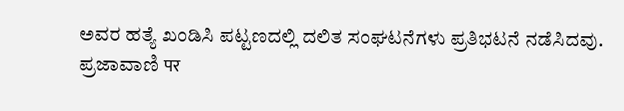ಅವರ ಹತ್ಯೆ ಖಂಡಿಸಿ ಪಟ್ಟಣದಲ್ಲಿ ದಲಿತ ಸಂಘಟನೆಗಳು ಪ್ರತಿಭಟನೆ ನಡೆಸಿದವು.
ಪ್ರಜಾವಾಣಿ पर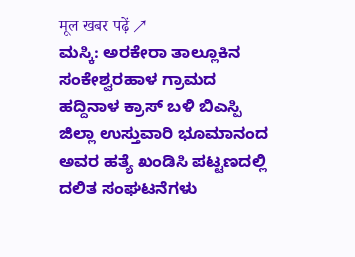मूल खबर पढ़ें ↗
ಮಸ್ಕಿ: ಅರಕೇರಾ ತಾಲ್ಲೂಕಿನ ಸಂಕೇಶ್ವರಹಾಳ ಗ್ರಾಮದ ಹದ್ದಿನಾಳ ಕ್ರಾಸ್ ಬಳಿ ಬಿಎಸ್ಪಿ ಜಿಲ್ಲಾ ಉಸ್ತುವಾರಿ ಭೂಮಾನಂದ ಅವರ ಹತ್ಯೆ ಖಂಡಿಸಿ ಪಟ್ಟಣದಲ್ಲಿ ದಲಿತ ಸಂಘಟನೆಗಳು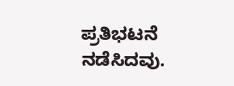ಪ್ರತಿಭಟನೆ ನಡೆಸಿದವು.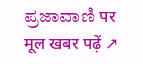ಪ್ರಜಾವಾಣಿ पर मूल खबर पढ़ें ↗